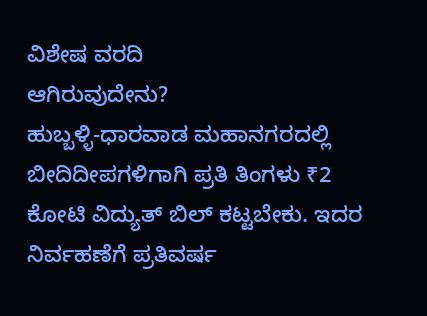ವಿಶೇಷ ವರದಿ
ಆಗಿರುವುದೇನು?
ಹುಬ್ಬಳ್ಳಿ-ಧಾರವಾಡ ಮಹಾನಗರದಲ್ಲಿ ಬೀದಿದೀಪಗಳಿಗಾಗಿ ಪ್ರತಿ ತಿಂಗಳು ₹2 ಕೋಟಿ ವಿದ್ಯುತ್ ಬಿಲ್ ಕಟ್ಟಬೇಕು. ಇದರ ನಿರ್ವಹಣೆಗೆ ಪ್ರತಿವರ್ಷ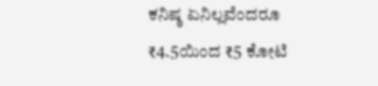ಕನಿಷ್ಠ ಏನಿಲ್ಲವೆಂದರೂ ₹4.5ಯಿಂದ ₹5 ಕೋಟಿ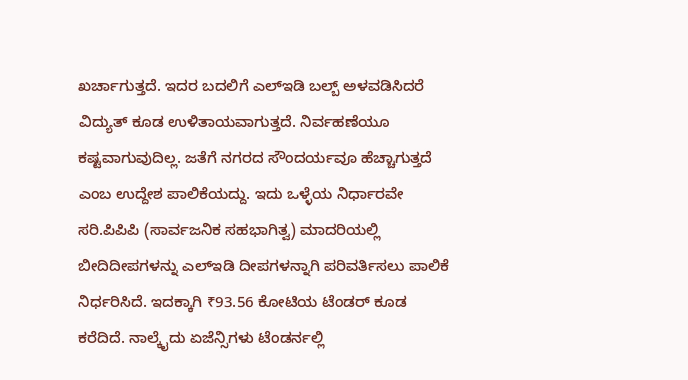ಖರ್ಚಾಗುತ್ತದೆ. ಇದರ ಬದಲಿಗೆ ಎಲ್ಇಡಿ ಬಲ್ಬ್ ಅಳವಡಿಸಿದರೆ ವಿದ್ಯುತ್ ಕೂಡ ಉಳಿತಾಯವಾಗುತ್ತದೆ. ನಿರ್ವಹಣೆಯೂ ಕಷ್ಟವಾಗುವುದಿಲ್ಲ. ಜತೆಗೆ ನಗರದ ಸೌಂದರ್ಯವೂ ಹೆಚ್ಚಾಗುತ್ತದೆ ಎಂಬ ಉದ್ದೇಶ ಪಾಲಿಕೆಯದ್ದು. ಇದು ಒಳ್ಳೆಯ ನಿರ್ಧಾರವೇ ಸರಿ.ಪಿಪಿಪಿ (ಸಾರ್ವಜನಿಕ ಸಹಭಾಗಿತ್ವ) ಮಾದರಿಯಲ್ಲಿ ಬೀದಿದೀಪಗಳನ್ನು ಎಲ್ಇಡಿ ದೀಪಗಳನ್ನಾಗಿ ಪರಿವರ್ತಿಸಲು ಪಾಲಿಕೆ ನಿರ್ಧರಿಸಿದೆ. ಇದಕ್ಕಾಗಿ ₹93.56 ಕೋಟಿಯ ಟೆಂಡರ್ ಕೂಡ ಕರೆದಿದೆ. ನಾಲ್ಕೈದು ಏಜೆನ್ಸಿಗಳು ಟೆಂಡರ್ನಲ್ಲಿ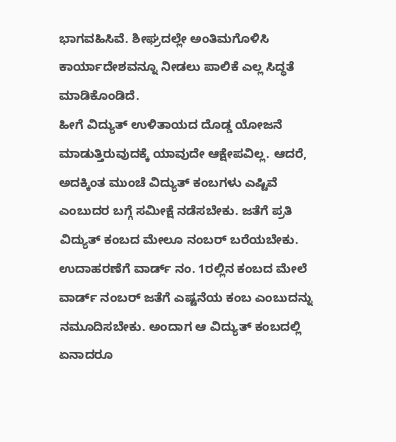ಭಾಗವಹಿಸಿವೆ. ಶೀಘ್ರದಲ್ಲೇ ಅಂತಿಮಗೊಳಿಸಿ ಕಾರ್ಯಾದೇಶವನ್ನೂ ನೀಡಲು ಪಾಲಿಕೆ ಎಲ್ಲ ಸಿದ್ಧತೆ ಮಾಡಿಕೊಂಡಿದೆ.
ಹೀಗೆ ವಿದ್ಯುತ್ ಉಳಿತಾಯದ ದೊಡ್ಡ ಯೋಜನೆ ಮಾಡುತ್ತಿರುವುದಕ್ಕೆ ಯಾವುದೇ ಆಕ್ಷೇಪವಿಲ್ಲ. ಆದರೆ, ಅದಕ್ಕಿಂತ ಮುಂಚೆ ವಿದ್ಯುತ್ ಕಂಬಗಳು ಎಷ್ಟಿವೆ ಎಂಬುದರ ಬಗ್ಗೆ ಸಮೀಕ್ಷೆ ನಡೆಸಬೇಕು. ಜತೆಗೆ ಪ್ರತಿ ವಿದ್ಯುತ್ ಕಂಬದ ಮೇಲೂ ನಂಬರ್ ಬರೆಯಬೇಕು. ಉದಾಹರಣೆಗೆ ವಾರ್ಡ್ ನಂ. 1ರಲ್ಲಿನ ಕಂಬದ ಮೇಲೆ ವಾರ್ಡ್ ನಂಬರ್ ಜತೆಗೆ ಎಷ್ಟನೆಯ ಕಂಬ ಎಂಬುದನ್ನು ನಮೂದಿಸಬೇಕು. ಅಂದಾಗ ಆ ವಿದ್ಯುತ್ ಕಂಬದಲ್ಲಿ ಏನಾದರೂ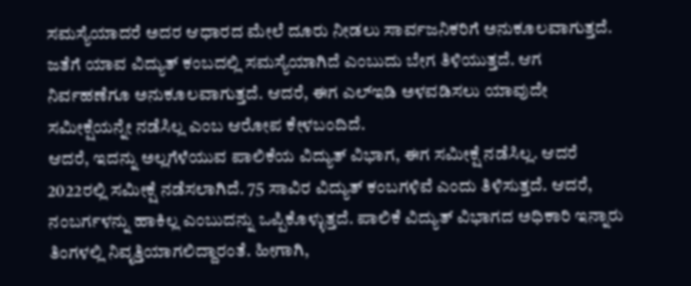ಸಮಸ್ಯೆಯಾದರೆ ಅದರ ಆಧಾರದ ಮೇಲೆ ದೂರು ನೀಡಲು ಸಾರ್ವಜನಿಕರಿಗೆ ಅನುಕೂಲವಾಗುತ್ತದೆ. ಜತೆಗೆ ಯಾವ ವಿದ್ಯುತ್ ಕಂಬದಲ್ಲಿ ಸಮಸ್ಯೆಯಾಗಿದೆ ಎಂಬುದು ಬೇಗ ತಿಳಿಯುತ್ತದೆ. ಆಗ ನಿರ್ವಹಣೆಗೂ ಅನುಕೂಲವಾಗುತ್ತದೆ. ಆದರೆ, ಈಗ ಎಲ್ಇಡಿ ಅಳವಡಿಸಲು ಯಾವುದೇ ಸಮೀಕ್ಷೆಯನ್ನೇ ನಡೆಸಿಲ್ಲ ಎಂಬ ಆರೋಪ ಕೇಳಬಂದಿದೆ.
ಆದರೆ, ಇದನ್ನು ಅಲ್ಲಗೆಳೆಯುವ ಪಾಲಿಕೆಯ ವಿದ್ಯುತ್ ವಿಭಾಗ, ಈಗ ಸಮೀಕ್ಷೆ ನಡೆಸಿಲ್ಲ. ಆದರೆ 2022ರಲ್ಲಿ ಸಮೀಕ್ಷೆ ನಡೆಸಲಾಗಿದೆ. 75 ಸಾವಿರ ವಿದ್ಯುತ್ ಕಂಬಗಳಿವೆ ಎಂದು ತಿಳಿಸುತ್ತದೆ. ಆದರೆ, ನಂಬರ್ಗಳನ್ನು ಹಾಕಿಲ್ಲ ಎಂಬುದನ್ನು ಒಪ್ಪಿಕೊಳ್ಳುತ್ತದೆ. ಪಾಲಿಕೆ ವಿದ್ಯುತ್ ವಿಭಾಗದ ಅಧಿಕಾರಿ ಇನ್ನಾರು ತಿಂಗಳಲ್ಲಿ ನಿವೃತ್ತಿಯಾಗಲಿದ್ದಾರಂತೆ. ಹೀಗಾಗಿ,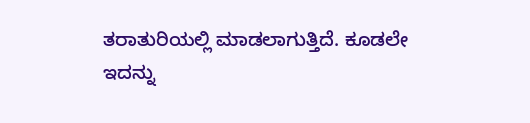ತರಾತುರಿಯಲ್ಲಿ ಮಾಡಲಾಗುತ್ತಿದೆ. ಕೂಡಲೇ ಇದನ್ನು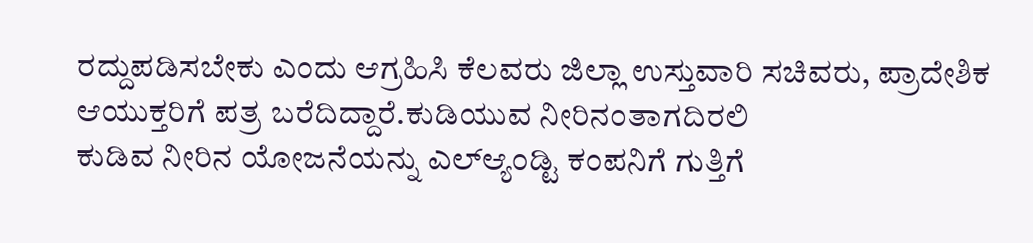ರದ್ದುಪಡಿಸಬೇಕು ಎಂದು ಆಗ್ರಹಿಸಿ ಕೆಲವರು ಜಿಲ್ಲಾ ಉಸ್ತುವಾರಿ ಸಚಿವರು, ಪ್ರಾದೇಶಿಕ ಆಯುಕ್ತರಿಗೆ ಪತ್ರ ಬರೆದಿದ್ದಾರೆ.ಕುಡಿಯುವ ನೀರಿನಂತಾಗದಿರಲಿ
ಕುಡಿವ ನೀರಿನ ಯೋಜನೆಯನ್ನು ಎಲ್ಆ್ಯಂಡ್ಟಿ ಕಂಪನಿಗೆ ಗುತ್ತಿಗೆ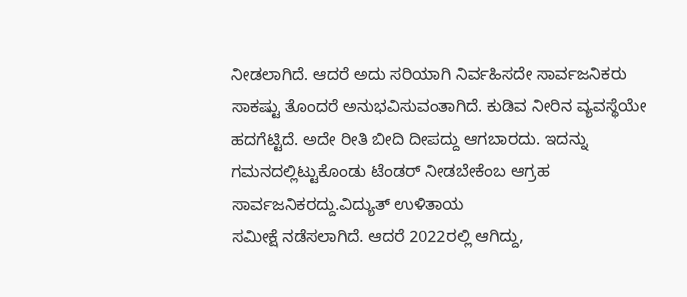ನೀಡಲಾಗಿದೆ. ಆದರೆ ಅದು ಸರಿಯಾಗಿ ನಿರ್ವಹಿಸದೇ ಸಾರ್ವಜನಿಕರು ಸಾಕಷ್ಟು ತೊಂದರೆ ಅನುಭವಿಸುವಂತಾಗಿದೆ. ಕುಡಿವ ನೀರಿನ ವ್ಯವಸ್ಥೆಯೇ ಹದಗೆಟ್ಟಿದೆ. ಅದೇ ರೀತಿ ಬೀದಿ ದೀಪದ್ದು ಆಗಬಾರದು. ಇದನ್ನು ಗಮನದಲ್ಲಿಟ್ಟುಕೊಂಡು ಟೆಂಡರ್ ನೀಡಬೇಕೆಂಬ ಆಗ್ರಹ ಸಾರ್ವಜನಿಕರದ್ದು.ವಿದ್ಯುತ್ ಉಳಿತಾಯ
ಸಮೀಕ್ಷೆ ನಡೆಸಲಾಗಿದೆ. ಆದರೆ 2022ರಲ್ಲಿ ಆಗಿದ್ದು,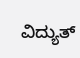ವಿದ್ಯುತ್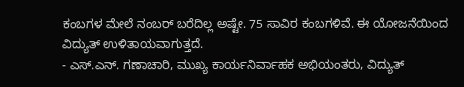ಕಂಬಗಳ ಮೇಲೆ ನಂಬರ್ ಬರೆದಿಲ್ಲ ಅಷ್ಟೇ. 75 ಸಾವಿರ ಕಂಬಗಳಿವೆ. ಈ ಯೋಜನೆಯಿಂದ ವಿದ್ಯುತ್ ಉಳಿತಾಯವಾಗುತ್ತದೆ.
- ಎಸ್.ಎನ್. ಗಣಾಚಾರಿ, ಮುಖ್ಯ ಕಾರ್ಯನಿರ್ವಾಹಕ ಅಭಿಯಂತರು, ವಿದ್ಯುತ್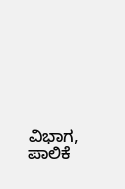ವಿಭಾಗ, ಪಾಲಿಕೆ